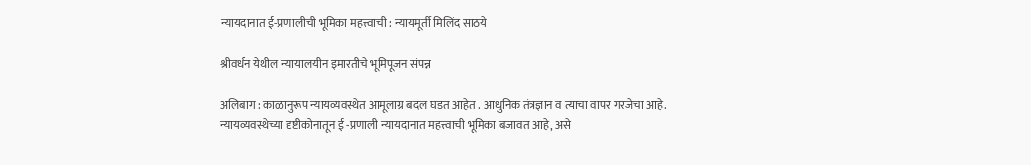न्यायदानात ई-प्रणालीची भूमिका महत्त्वाची : न्यायमूर्ती मिलिंद साठये

श्रीवर्धन येथील न्यायालयीन इमारतीचे भूमिपूजन संपन्न

अलिबाग : काळानुरूप न्यायव्यवस्थेत आमूलाग्र बदल घडत आहेत . आधुनिक तंत्रज्ञान व त्याचा वापर गरजेचा आहे. न्यायव्यवस्थेच्या दृष्टीकोनातून ई -प्रणाली न्यायदानात महत्त्वाची भूमिका बजावत आहे, असे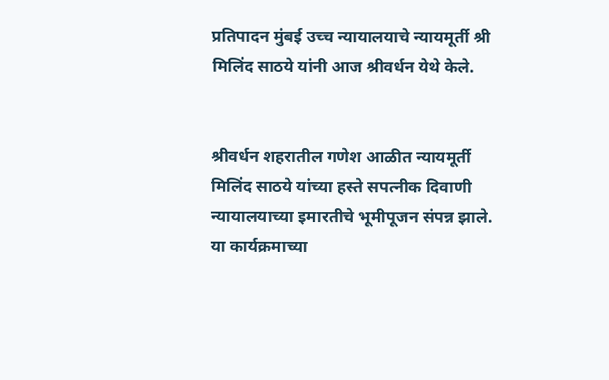प्रतिपादन मुंबई उच्च न्यायालयाचे न्यायमूर्ती श्री मिलिंद साठये यांनी आज श्रीवर्धन येथे केले.


श्रीवर्धन शहरातील गणेश आळीत न्यायमूर्ती मिलिंद साठये यांच्या हस्ते सपत्नीक दिवाणी न्यायालयाच्या इमारतीचे भूमीपूजन संपन्न झाले. या कार्यक्रमाच्या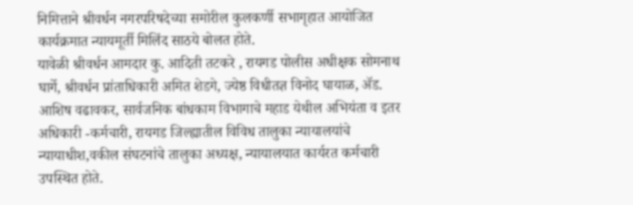निमित्ताने श्रीवर्धन नगरपरिषदेच्या समोरील कुलकर्णी सभागृहात आयोजित कार्यक्रमात न्यायमूर्ती मिलिंद साठये बोलत होते.
यावेळी श्रीवर्धन आमदार कु. आदिती तटकरे , रायगड पोलीस अधीक्षक सोमनाथ घार्गे, श्रीवर्धन प्रांताधिकारी अमित शेडगे, ज्येष्ठ विधीतज्ञ विनोद घायाळ, ॲड. आशिष वढावकर, सार्वजनिक बांधकाम विभागाचे महाड येथील अभियंता व इतर अधिकारी -कर्मचारी, रायगड जिल्ह्यातील विविध तालुका न्यायालयांचे न्यायाधीश,वकील संघटनांचे तालुका अध्यक्ष, न्यायालयात कार्यरत कर्मचारी उपस्थित होते.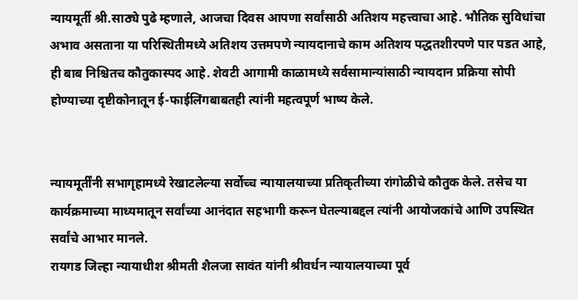न्यायमूर्ती श्री.साठ्ये पुढे म्हणाले, आजचा दिवस आपणा सर्वांसाठी अतिशय महत्त्वाचा आहे. भौतिक सुविधांचा अभाव असताना या परिस्थितीमध्ये अतिशय उत्तमपणे न्यायदानाचे काम अतिशय पद्धतशीरपणे पार पडत आहे, ही बाब निश्चितच कौतुकास्पद आहे. शेवटी आगामी काळामध्ये सर्वसामान्यांसाठी न्यायदान प्रक्रिया सोपी होण्याच्या दृष्टीकोनातून ई-फाईलिंगबाबतही त्यांनी महत्वपूर्ण भाष्य केले.


न्यायमूर्तींनी सभागृहामध्ये रेखाटलेल्या सर्वोच्च न्यायालयाच्या प्रतिकृतीच्या रांगोळीचे कौतुक केले. तसेच या कार्यक्रमाच्या माध्यमातून सर्वांच्या आनंदात सहभागी करून घेतल्याबद्दल त्यांनी आयोजकांचे आणि उपस्थित सर्वांचे आभार मानले.
रायगड जिल्हा न्यायाधीश श्रीमती शैलजा सावंत यांनी श्रीवर्धन न्यायालयाच्या पूर्व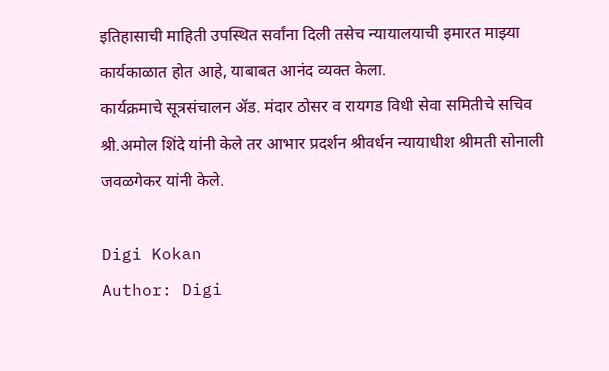इतिहासाची माहिती उपस्थित सर्वांना दिली तसेच न्यायालयाची इमारत माझ्या कार्यकाळात होत आहे, याबाबत आनंद व्यक्त केला.
कार्यक्रमाचे सूत्रसंचालन ॲड. मंदार ठोसर व रायगड विधी सेवा समितीचे सचिव श्री.अमोल शिंदे यांनी केले तर आभार प्रदर्शन श्रीवर्धन न्यायाधीश श्रीमती सोनाली जवळगेकर यांनी केले.

Digi Kokan
Author: Digi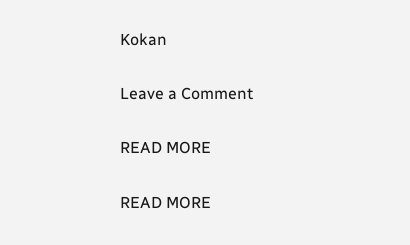Kokan

Leave a Comment

READ MORE

READ MORE